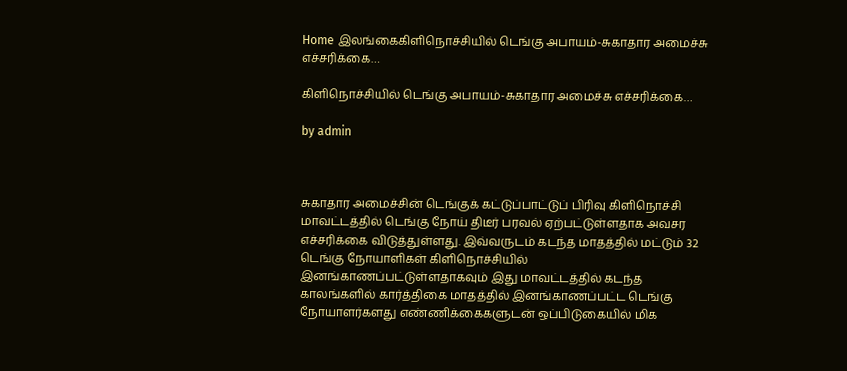Home இலங்கைகிளிநொச்சியில் டெங்கு அபாயம்-சுகாதார அமைச்சு எச்சரிக்கை…

கிளிநொச்சியில் டெங்கு அபாயம்-சுகாதார அமைச்சு எச்சரிக்கை…

by admin



சுகாதார அமைச்சின் டெங்குக் கட்டுப்பாட்டுப் பிரிவு கிளிநொச்சி மாவட்டத்தில் டெங்கு நோய் திடீர் பரவல் ஏற்பட்டுள்ளதாக அவசர எச்சரிக்கை விடுத்துள்ளது. இவ்வருடம் கடந்த மாதத்தில் மட்டும் 32 டெங்கு நோயாளிகள் கிளிநொச்சியில் இனங்காணப்பட்டுள்ளதாகவும் இது மாவட்டத்தில் கடந்த காலங்களில் கார்த்திகை மாதத்தில் இனங்காணப்பட்ட டெங்கு நோயாளர்களது எண்ணிக்கைகளுடன் ஒப்பிடுகையில் மிக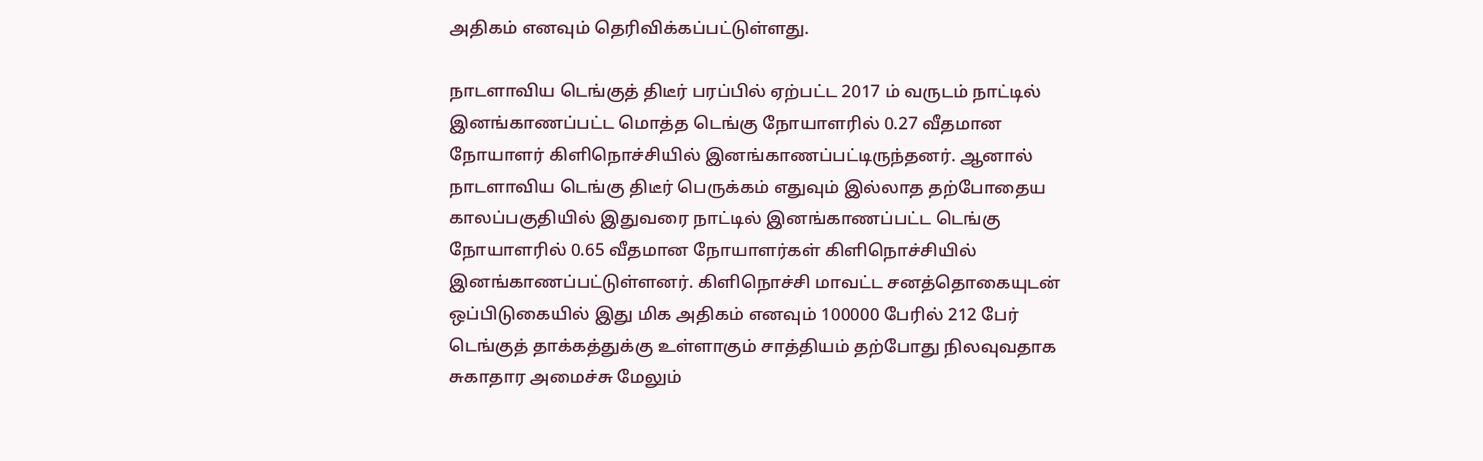அதிகம் எனவும் தெரிவிக்கப்பட்டுள்ளது.

நாடளாவிய டெங்குத் திடீர் பரப்பில் ஏற்பட்ட 2017 ம் வருடம் நாட்டில் இனங்காணப்பட்ட மொத்த டெங்கு நோயாளரில் 0.27 வீதமான நோயாளர் கிளிநொச்சியில் இனங்காணப்பட்டிருந்தனர். ஆனால் நாடளாவிய டெங்கு திடீர் பெருக்கம் எதுவும் இல்லாத தற்போதைய காலப்பகுதியில் இதுவரை நாட்டில் இனங்காணப்பட்ட டெங்கு நோயாளரில் 0.65 வீதமான நோயாளர்கள் கிளிநொச்சியில் இனங்காணப்பட்டுள்ளனர். கிளிநொச்சி மாவட்ட சனத்தொகையுடன் ஒப்பிடுகையில் இது மிக அதிகம் எனவும் 100000 பேரில் 212 பேர் டெங்குத் தாக்கத்துக்கு உள்ளாகும் சாத்தியம் தற்போது நிலவுவதாக சுகாதார அமைச்சு மேலும்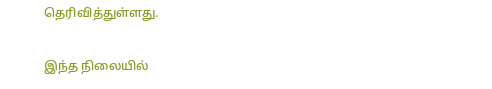தெரிவித்துள்ளது.

இந்த நிலையில்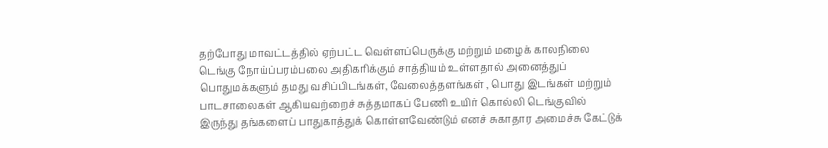தற்போது மாவட்டத்தில் ஏற்பட்ட வெள்ளப்பெருக்கு மற்றும் மழைக் காலநிலை டெங்கு நோய்ப்பரம்பலை அதிகரிக்கும் சாத்தியம் உள்ளதால் அனைத்துப் பொதுமக்களும் தமது வசிப்பிடங்கள், வேலைத்தளங்கள் , பொது இடங்கள் மற்றும் பாடசாலைகள் ஆகியவற்றைச் சுத்தமாகப் பேணி உயிர் கொல்லி டெங்குவில் இருந்து தங்களைப் பாதுகாத்துக் கொள்ளவேண்டும் எனச் சுகாதார அமைச்சு கேட்டுக்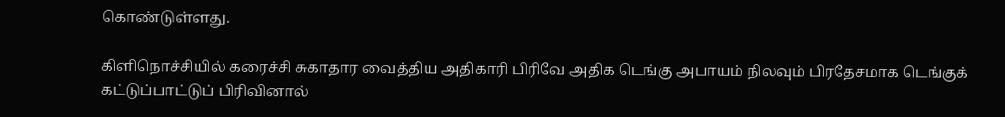கொண்டுள்ளது.

கிளிநொச்சியில் கரைச்சி சுகாதார வைத்திய அதிகாரி பிரிவே அதிக டெங்கு அபாயம் நிலவும் பிரதேசமாக டெங்குக் கட்டுப்பாட்டுப் பிரிவினால்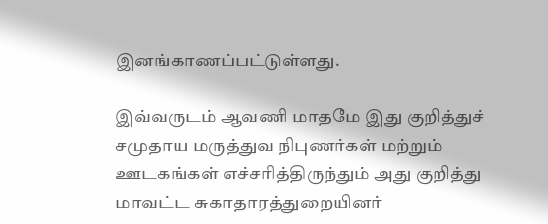இனங்காணப்பட்டுள்ளது.

இவ்வருடம் ஆவணி மாதமே இது குறித்துச் சமுதாய மருத்துவ நிபுணர்கள் மற்றும் ஊடகங்கள் எச்சரித்திருந்தும் அது குறித்து மாவட்ட சுகாதாரத்துறையினர்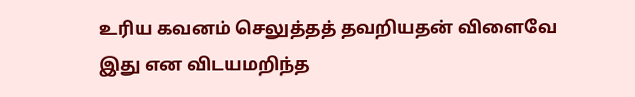உரிய கவனம் செலுத்தத் தவறியதன் விளைவே இது என விடயமறிந்த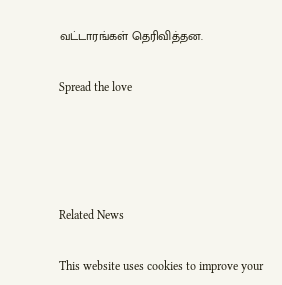வட்டாரங்கள் தெரிவித்தன.

Spread the love




Related News

This website uses cookies to improve your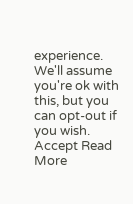experience. We'll assume you're ok with this, but you can opt-out if you wish. Accept Read More